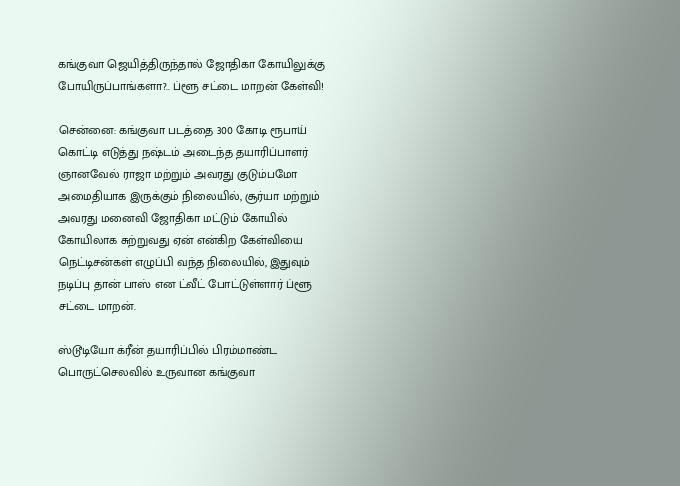கங்குவா ஜெயித்திருந்தால் ஜோதிகா கோயிலுக்கு போயிருப்பாங்களா?.. ப்ளூ சட்டை மாறன் கேள்வி!

சென்னை: கங்குவா படத்தை 300 கோடி ரூபாய் கொட்டி எடுத்து நஷ்டம் அடைந்த தயாரிப்பாளர் ஞானவேல் ராஜா மற்றும் அவரது குடும்பமோ அமைதியாக இருக்கும் நிலையில், சூர்யா மற்றும் அவரது மனைவி ஜோதிகா மட்டும் கோயில் கோயிலாக சுற்றுவது ஏன் என்கிற கேள்வியை நெட்டிசன்கள் எழுப்பி வந்த நிலையில், இதுவும் நடிப்பு தான் பாஸ் என ட்வீட் போட்டுள்ளார் ப்ளூ சட்டை மாறன்.

ஸ்டூடியோ க்ரீன் தயாரிப்பில் பிரம்மாண்ட பொருட்செலவில் உருவான கங்குவா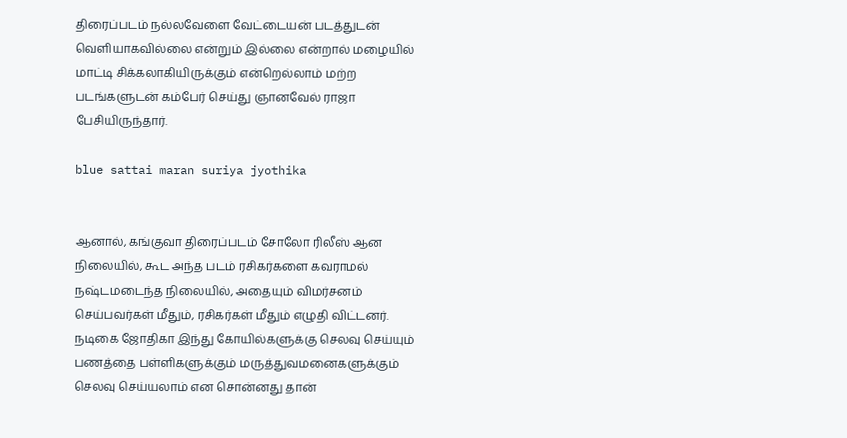திரைப்படம் நல்லவேளை வேட்டையன் படத்துடன் வெளியாகவில்லை என்றும் இல்லை என்றால் மழையில் மாட்டி சிக்கலாகியிருக்கும் என்றெல்லாம் மற்ற படங்களுடன் கம்பேர் செய்து ஞானவேல் ராஜா பேசியிருந்தார்.

blue sattai maran suriya jyothika


ஆனால், கங்குவா திரைப்படம் சோலோ ரிலீஸ் ஆன நிலையில், கூட அந்த படம் ரசிகர்களை கவராமல் நஷ்டமடைந்த நிலையில், அதையும் விமர்சனம் செய்பவர்கள் மீதும், ரசிகர்கள் மீதும் எழுதி விட்டனர். நடிகை ஜோதிகா இந்து கோயில்களுக்கு செலவு செய்யும் பணத்தை பள்ளிகளுக்கும் மருத்துவமனைகளுக்கும் செலவு செய்யலாம் என சொன்னது தான்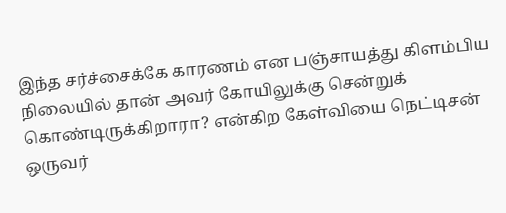இந்த சர்ச்சைக்கே காரணம் என பஞ்சாயத்து கிளம்பிய நிலையில் தான் அவர் கோயிலுக்கு சென்றுக் கொண்டிருக்கிறாரா? என்கிற கேள்வியை நெட்டிசன் ஒருவர்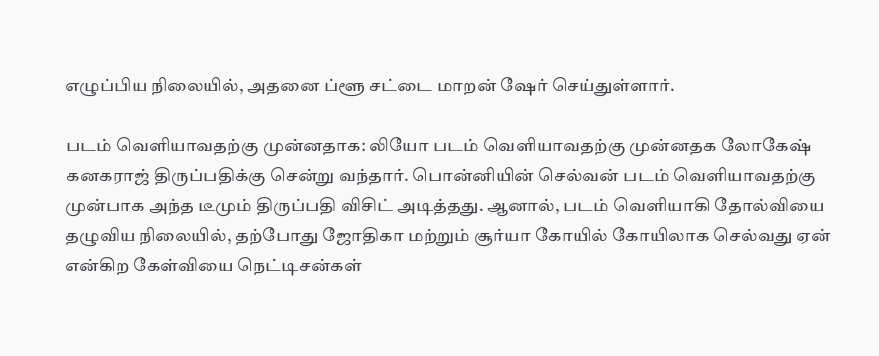எழுப்பிய நிலையில், அதனை ப்ளூ சட்டை மாறன் ஷேர் செய்துள்ளார்.

படம் வெளியாவதற்கு முன்னதாக: லியோ படம் வெளியாவதற்கு முன்னதக லோகேஷ் கனகராஜ் திருப்பதிக்கு சென்று வந்தார். பொன்னியின் செல்வன் படம் வெளியாவதற்கு முன்பாக அந்த டீமும் திருப்பதி விசிட் அடித்தது. ஆனால், படம் வெளியாகி தோல்வியை தழுவிய நிலையில், தற்போது ஜோதிகா மற்றும் சூர்யா கோயில் கோயிலாக செல்வது ஏன் என்கிற கேள்வியை நெட்டிசன்கள்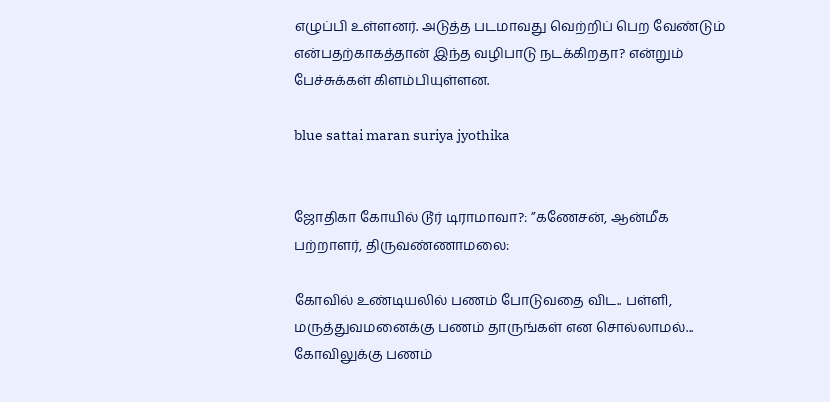எழுப்பி உள்ளனர். அடுத்த படமாவது வெற்றிப் பெற வேண்டும் என்பதற்காகத்தான் இந்த வழிபாடு நடக்கிறதா? என்றும் பேச்சுக்கள் கிளம்பியுள்ளன.

blue sattai maran suriya jyothika


ஜோதிகா கோயில் டூர் டிராமாவா?: ”கணேசன், ஆன்மீக பற்றாளர், திருவண்ணாமலை:

கோவில் உண்டியலில் பணம் போடுவதை விட.. பள்ளி, மருத்துவமனைக்கு பணம் தாருங்கள் என சொல்லாமல்... கோவிலுக்கு பணம்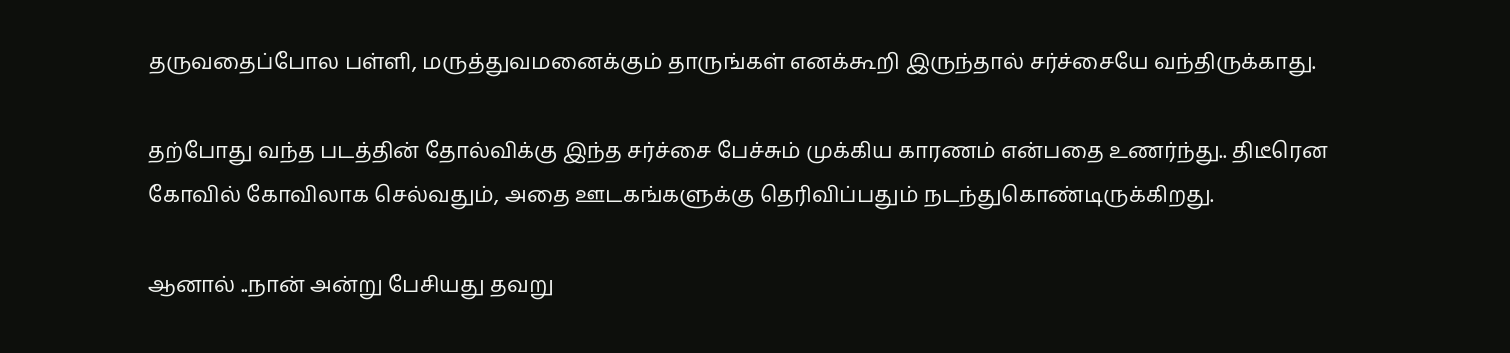தருவதைப்போல பள்ளி, மருத்துவமனைக்கும் தாருங்கள் எனக்கூறி இருந்தால் சர்ச்சையே வந்திருக்காது.

தற்போது வந்த படத்தின் தோல்விக்கு இந்த சர்ச்சை பேச்சும் முக்கிய காரணம் என்பதை உணர்ந்து.. திடீரென கோவில் கோவிலாக செல்வதும், அதை ஊடகங்களுக்கு தெரிவிப்பதும் நடந்துகொண்டிருக்கிறது.

ஆனால் ..நான் அன்று பேசியது தவறு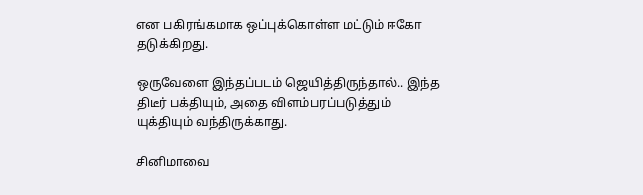என பகிரங்கமாக ஒப்புக்கொள்ள மட்டும் ஈகோ தடுக்கிறது.

ஒருவேளை இந்தப்படம் ஜெயித்திருந்தால்.. இந்த திடீர் பக்தியும், அதை விளம்பரப்படுத்தும் யுக்தியும் வந்திருக்காது.

சினிமாவை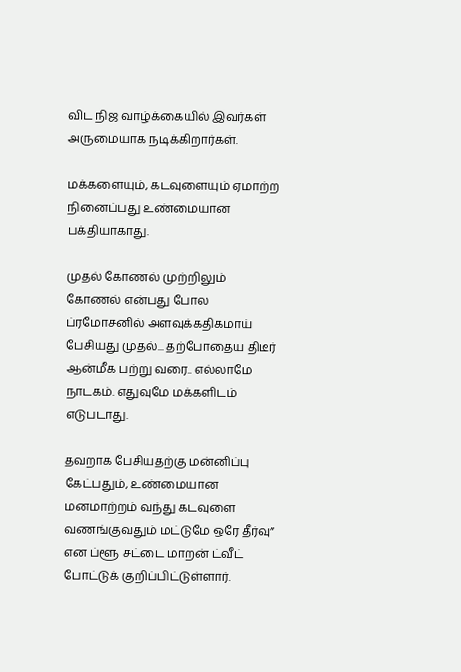விட நிஜ வாழ்க்கையில் இவர்கள் அருமையாக நடிக்கிறார்கள்.

மக்களையும், கடவுளையும் ஏமாற்ற நினைப்பது உண்மையான பக்தியாகாது.

முதல் கோணல் முற்றிலும் கோணல் என்பது போல ப்ரமோசனில் அளவுக்கதிகமாய் பேசியது முதல்... தற்போதைய திடீர் ஆன்மீக பற்று வரை.. எல்லாமே நாடகம். எதுவுமே மக்களிடம் எடுபடாது.

தவறாக பேசியதற்கு மன்னிப்பு கேட்பதும், உண்மையான மனமாற்றம் வந்து கடவுளை வணங்குவதும் மட்டுமே ஒரே தீர்வு” என ப்ளூ சட்டை மாறன் ட்வீட் போட்டுக் குறிப்பிட்டுள்ளார்.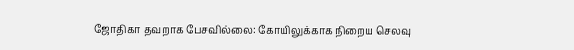ஜோதிகா தவறாக பேசவில்லை: கோயிலுக்காக நிறைய செலவு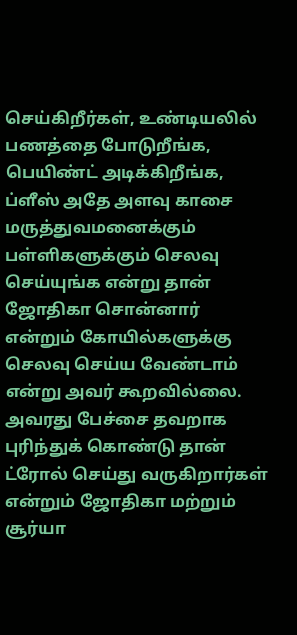செய்கிறீர்கள், உண்டியலில் பணத்தை போடுறீங்க, பெயிண்ட் அடிக்கிறீங்க, ப்ளீஸ் அதே அளவு காசை மருத்துவமனைக்கும் பள்ளிகளுக்கும் செலவு செய்யுங்க என்று தான் ஜோதிகா சொன்னார் என்றும் கோயில்களுக்கு செலவு செய்ய வேண்டாம் என்று அவர் கூறவில்லை. அவரது பேச்சை தவறாக புரிந்துக் கொண்டு தான் ட்ரோல் செய்து வருகிறார்கள் என்றும் ஜோதிகா மற்றும் சூர்யா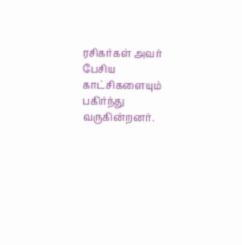ரசிகர்கள் அவர் பேசிய காட்சிகளையும் பகிர்ந்து வருகின்றனர்.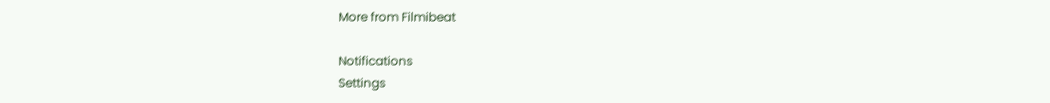More from Filmibeat

Notifications
Settings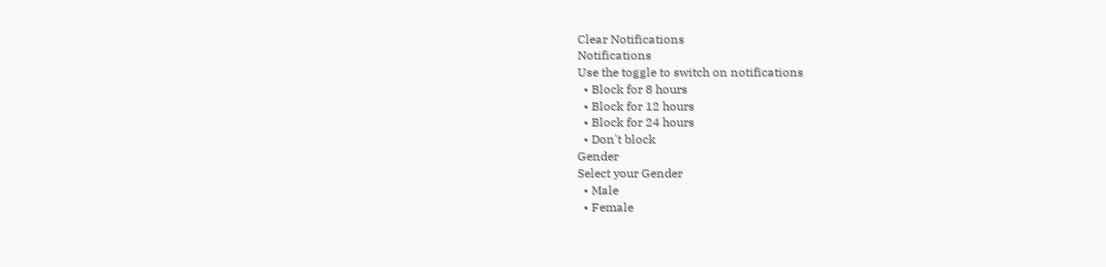Clear Notifications
Notifications
Use the toggle to switch on notifications
  • Block for 8 hours
  • Block for 12 hours
  • Block for 24 hours
  • Don't block
Gender
Select your Gender
  • Male
  • Female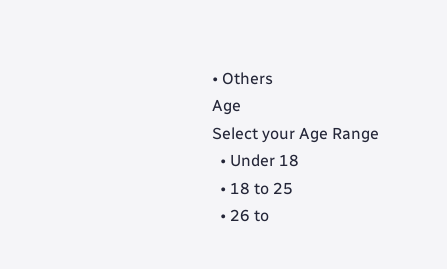• Others
Age
Select your Age Range
  • Under 18
  • 18 to 25
  • 26 to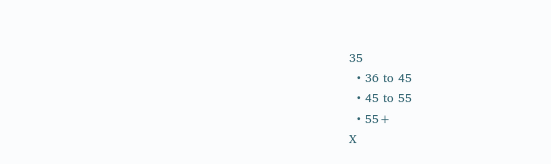35
  • 36 to 45
  • 45 to 55
  • 55+
X